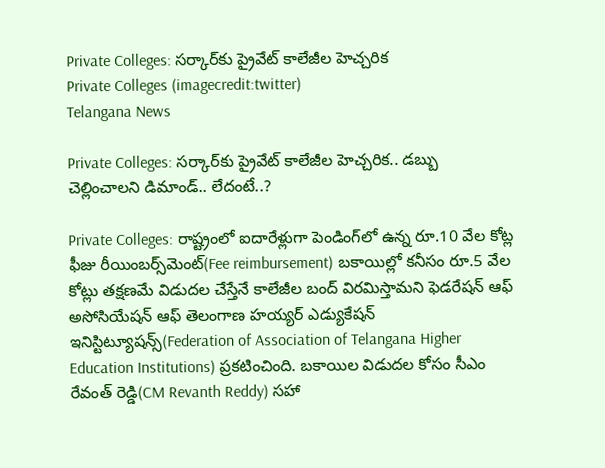Private Colleges: సర్కార్‌కు ప్రైవేట్ కాలేజీల హెచ్చరిక
Private Colleges (imagecredit:twitter)
Telangana News

Private Colleges: సర్కార్‌కు ప్రైవేట్ కాలేజీల హెచ్చరిక.. డబ్బు చెల్లించాలని డిమాండ్.. లేదంటే..?

Private Colleges: రాష్ట్రంలో ఐదారేళ్లుగా పెండింగ్‌లో ఉన్న రూ.10 వేల కోట్ల ఫీజు రీయింబర్స్‌మెంట్(Fee reimbursement) బకాయిల్లో కనీసం రూ.5 వేల కోట్లు తక్షణమే విడుదల చేస్తేనే కాలేజీల బంద్ విరమిస్తామని ఫెడరేషన్ ఆఫ్ అసోసియేషన్ ఆఫ్ తెలంగాణ హయ్యర్ ఎడ్యుకేషన్ ఇనిస్టిట్యూషన్స్(Federation of Association of Telangana Higher Education Institutions) ప్రకటించింది. బకాయిల విడుదల కోసం సీఎం రేవంత్ రెడ్డి(CM Revanth Reddy) సహా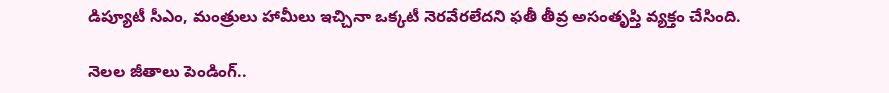డిప్యూటీ సీఎం, మంత్రులు హామీలు ఇచ్చినా ఒక్కటీ నెరవేరలేదని ఫతీ తీవ్ర అసంతృప్తి వ్యక్తం చేసింది.

నెలల జీతాలు పెండింగ్‌..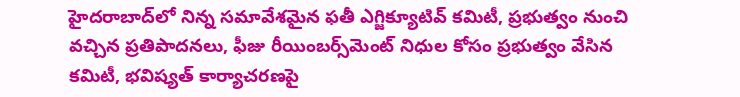హైదరాబాద్‌లో నిన్న సమావేశమైన ఫతీ ఎగ్జిక్యూటివ్ కమిటీ, ప్రభుత్వం నుంచి వచ్చిన ప్రతిపాదనలు, ఫీజు రీయింబర్స్‌మెంట్ నిధుల కోసం ప్రభుత్వం వేసిన కమిటీ, భవిష్యత్ కార్యాచరణపై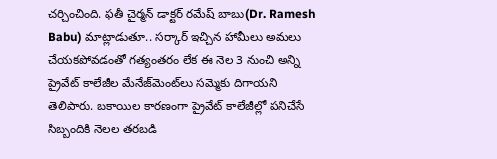చర్చించింది. ఫతీ చైర్మన్ డాక్టర్ రమేష్ బాబు(Dr. Ramesh Babu) మాట్లాడుతూ.. సర్కార్ ఇచ్చిన హామీలు అమలు చేయకపోవడంతో గత్యంతరం లేక ఈ నెల 3 నుంచి అన్ని ప్రైవేట్ కాలేజీల మేనేజ్‌మెంట్‌లు సమ్మెకు దిగాయని తెలిపారు. బకాయిల కారణంగా ప్రైవేట్ కాలేజీల్లో పనిచేసే సిబ్బందికి నెలల తరబడి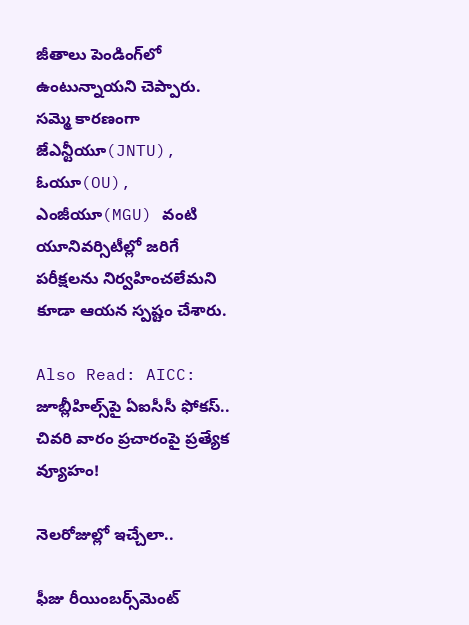జీతాలు పెండింగ్‌లో ఉంటున్నాయని చెప్పారు. సమ్మె కారణంగా జేఎన్టీయూ(JNTU), ఓయూ(OU), ఎంజీయూ(MGU) వంటి యూనివర్సిటీల్లో జరిగే పరీక్షలను నిర్వహించలేమని కూడా ఆయన స్పష్టం చేశారు.

Also Read: AICC: జూబ్లీహిల్స్‌పై ఏఐసీసీ ఫోకస్.. చివరి వారం ప్రచారంపై ప్రత్యేక వ్యూహం!

నెలరోజుల్లో ఇచ్చేలా..

ఫీజు రీయింబర్స్‌మెంట్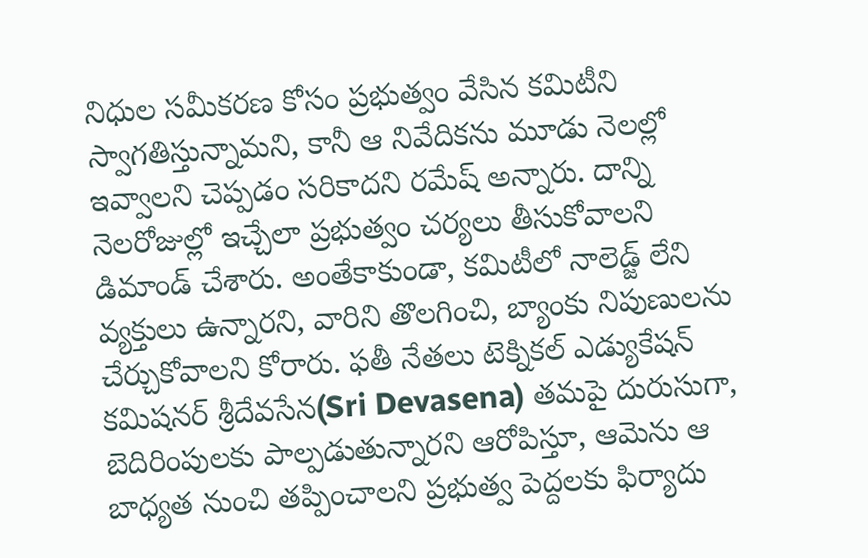నిధుల సమీకరణ కోసం ప్రభుత్వం వేసిన కమిటీని స్వాగతిస్తున్నామని, కానీ ఆ నివేదికను మూడు నెలల్లో ఇవ్వాలని చెప్పడం సరికాదని రమేష్ అన్నారు. దాన్ని నెలరోజుల్లో ఇచ్చేలా ప్రభుత్వం చర్యలు తీసుకోవాలని డిమాండ్ చేశారు. అంతేకాకుండా, కమిటీలో నాలెడ్జ్ లేని వ్యక్తులు ఉన్నారని, వారిని తొలగించి, బ్యాంకు నిపుణులను చేర్చుకోవాలని కోరారు. ఫతీ నేతలు టెక్నికల్ ఎడ్యుకేషన్ కమిషనర్ శ్రీదేవసేన(Sri Devasena) తమపై దురుసుగా, బెదిరింపులకు పాల్పడుతున్నారని ఆరోపిస్తూ, ఆమెను ఆ బాధ్యత నుంచి తప్పించాలని ప్రభుత్వ పెద్దలకు ఫిర్యాదు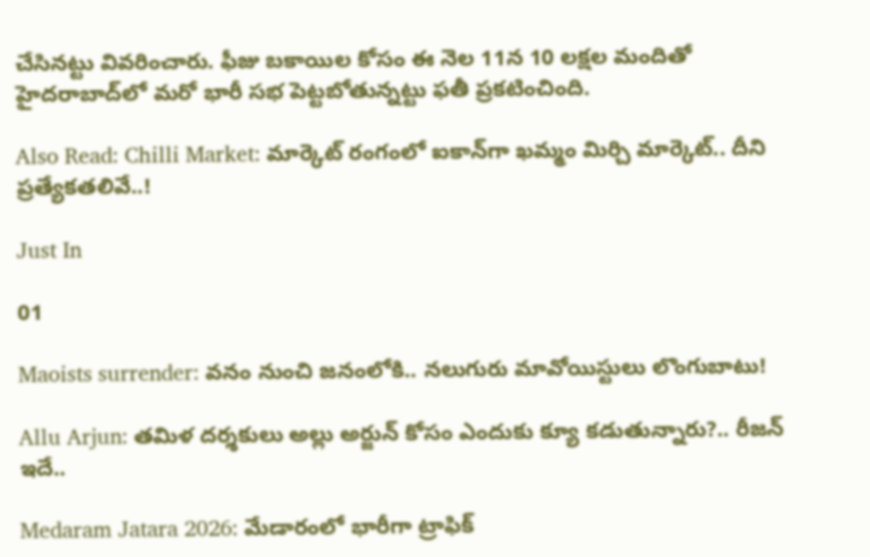చేసినట్టు వివరించారు. ఫీజు బకాయిల కోసం ఈ నెల 11న 10 లక్షల మందితో హైదరాబాద్‌లో మరో భారీ సభ పెట్టబోతున్నట్టు ఫతీ ప్రకటించింది.

Also Read: Chilli Market: మార్కెట్ రంగంలో ఐకాన్‌గా ఖమ్మం మిర్చి మార్కెట్.. దీని ప్రత్యేకతలివే..!

Just In

01

Maoists surrender: వనం నుంచి జనంలోకి.. నలుగురు మావోయిస్టులు లొంగుబాటు!

Allu Arjun: తమిళ దర్శకులు అల్లు అర్జున్ కోసం ఎందుకు క్యూ కడుతున్నారు?.. రీజన్ ఇదే..

Medaram Jatara 2026: మేడారంలో భారీగా ట్రాఫిక్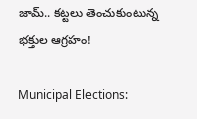జామ్.. కట్టలు తెంచుకుంటున్న భక్తుల ఆగ్రహం!

Municipal Elections: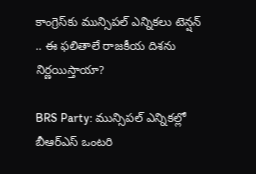కాంగ్రెస్‌కు మున్సిపల్ ఎన్నికలు టెన్షన్ .. ఈ ఫలితాలే రాజకీయ దిశను నిర్ణయిస్తాయా?

BRS Party: మున్సిపల్ ఎన్నికల్లో బీఆర్ఎస్ ఒంటరి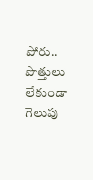పోరు.. పొత్తులు లేకుండా గెలుపు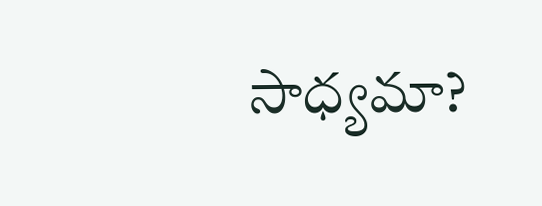సాధ్యమా?